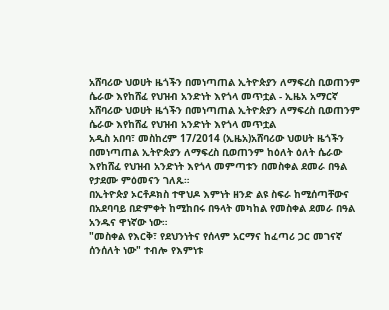አሸባሪው ህወሀት ዜጎችን በመነጣጠል ኢትዮጵያን ለማፍረስ ቢወጠንም ሴራው እየከሸፈ የህዝብ አንድነት እየጎላ መጥቷል - ኢዜአ አማርኛ
አሸባሪው ህወሀት ዜጎችን በመነጣጠል ኢትዮጵያን ለማፍረስ ቢወጠንም ሴራው እየከሸፈ የህዝብ አንድነት እየጎላ መጥቷል
አዲስ አበባ፣ መስከረም 17/2014 (ኢዜአ)አሸባሪው ህወሀት ዜጎችን በመነጣጠል ኢትዮጵያን ለማፍረስ ቢወጠንም ከዕለት ዕለት ሴራው እየከሸፈ የህዝብ አንድነት እየጎላ መምጣቱን በመስቀል ደመራ በዓል የታደሙ ምዕመናን ገለጹ።
በኢትዮጵያ ኦርቶዶክስ ተዋህዶ እምነት ዘንድ ልዩ ስፍራ ከሚሰጣቸውና በአደባባይ በድምቀት ከሚከበሩ በዓላት መካከል የመስቀል ደመራ በዓል አንዱና ዋነኛው ነው።
"መስቀል የእርቅ፣ የደህንነትና የሰላም አርማና ከፈጣሪ ጋር መገናኛ ሰንሰለት ነው" ተብሎ የእምነቱ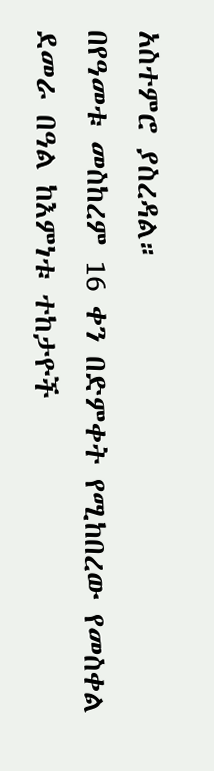አስተምሮ ያስረዳል።
በየዓመቱ መስከረም 16 ቀን በድምቀት የሚከበረው የመስቀል ደመራ በዓል ከእምነቱ ተከታዮች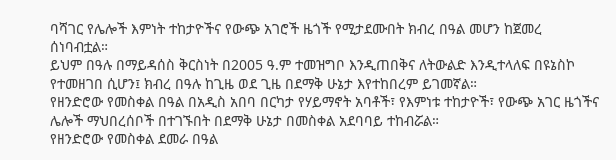ባሻገር የሌሎች እምነት ተከታዮችና የውጭ አገሮች ዜጎች የሚታደሙበት ክብረ በዓል መሆን ከጀመረ ሰነባብቷል።
ይህም በዓሉ በማይዳሰስ ቅርስነት በ2005 ዓ.ም ተመዝግቦ እንዲጠበቅና ለትውልድ እንዲተላለፍ በዩኔስኮ የተመዘገበ ሲሆን፤ ክብረ በዓሉ ከጊዜ ወደ ጊዜ በደማቅ ሁኔታ እየተከበረም ይገመኛል።
የዘንድሮው የመስቀል በዓል በአዲስ አበባ በርካታ የሃይማኖት አባቶች፣ የእምነቱ ተከታዮች፣ የውጭ አገር ዜጎችና ሌሎች ማህበረሰቦች በተገኙበት በደማቅ ሁኔታ በመስቀል አደባባይ ተከብሯል።
የዘንድሮው የመስቀል ደመራ በዓል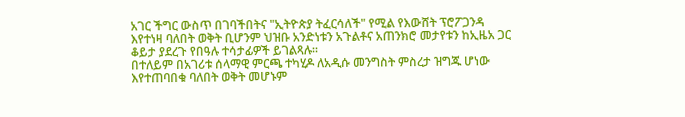አገር ችግር ውስጥ በገባችበትና "ኢትዮጵያ ትፈርሳለች" የሚል የእውሸት ፕሮፖጋንዳ እየተነዛ ባለበት ወቅት ቢሆንም ህዝቡ አንድነቱን አጉልቶና አጠንክሮ መታየቱን ከኢዜአ ጋር ቆይታ ያደረጉ የበዓሉ ተሳታፊዎች ይገልጻሉ።
በተለይም በአገሪቱ ሰላማዊ ምርጫ ተካሂዶ ለአዲሱ መንግስት ምስረታ ዝግጁ ሆነው እየተጠባበቁ ባለበት ወቅት መሆኑም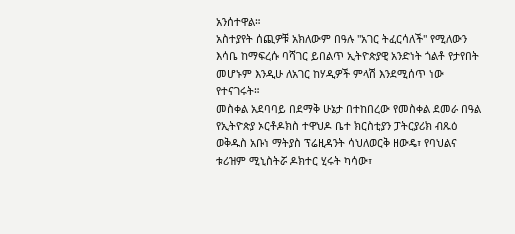አንሰተዋል።
አስተያየት ሰጪዎቹ አክለውም በዓሉ "አገር ትፈርሳለች" የሚለውን እሳቤ ከማፍረሱ ባሻገር ይበልጥ ኢትዮጵያዊ አንድነት ጎልቶ የታየበት መሆኑም እንዲሁ ለአገር ከሃዲዎች ምላሽ እንደሚሰጥ ነው የተናገሩት።
መስቀል አደባባይ በደማቅ ሁኔታ በተከበረው የመስቀል ደመራ በዓል የኢትዮጵያ ኦርቶዶክስ ተዋህዶ ቤተ ክርስቲያን ፓትርያሪክ ብጹዕ ወቅዱስ አቡነ ማትያስ ፕሬዚዳንት ሳህለወርቅ ዘውዴ፣ የባህልና ቱሪዝም ሚኒስትሯ ዶክተር ሂሩት ካሳው፣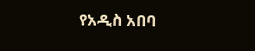የአዲስ አበባ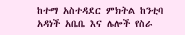ከተማ አስተዳደር ምክትል ከንቲባ አዳነች አቤቤ እና ሌሎች የስራ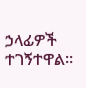ኃላፊዎች ተገኝተዋል።